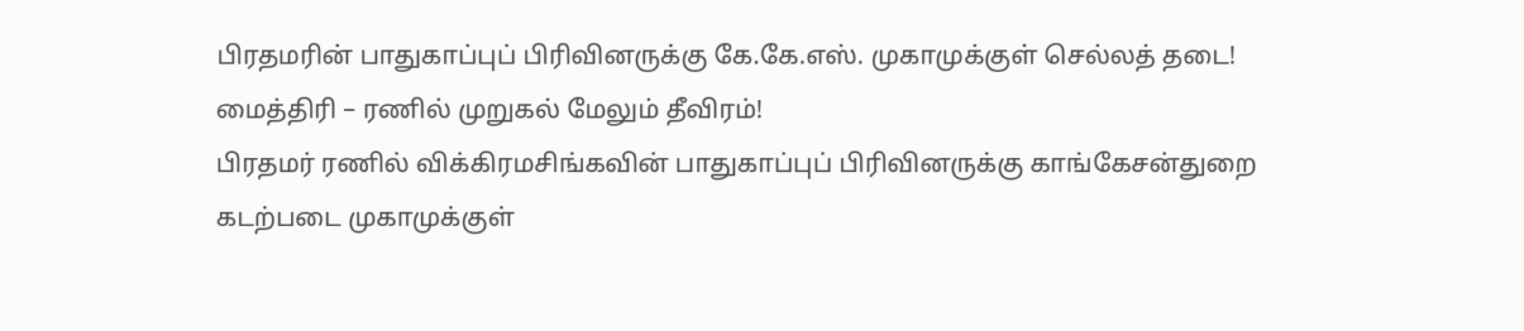பிரதமரின் பாதுகாப்புப் பிரிவினருக்கு கே.கே.எஸ். முகாமுக்குள் செல்லத் தடை! மைத்திரி – ரணில் முறுகல் மேலும் தீவிரம்!
பிரதமர் ரணில் விக்கிரமசிங்கவின் பாதுகாப்புப் பிரிவினருக்கு காங்கேசன்துறை கடற்படை முகாமுக்குள்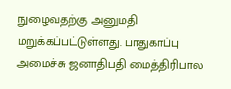நுழைவதற்கு அனுமதி மறுக்கப்பட்டுள்ளது. பாதுகாப்பு அமைச்சு ஜனாதிபதி மைத்திரிபால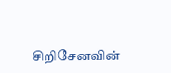சிறிசேனவின்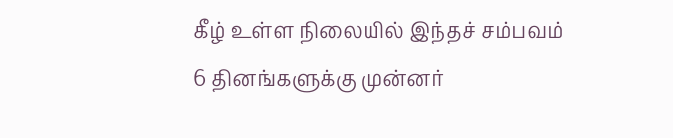கீழ் உள்ள நிலையில் இந்தச் சம்பவம் 6 தினங்களுக்கு முன்னர்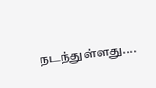நடந்துள்ளது....